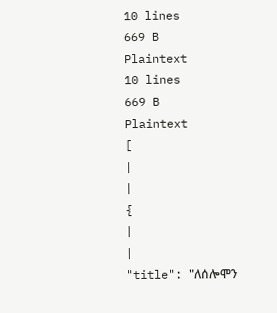10 lines
669 B
Plaintext
10 lines
669 B
Plaintext
[
|
|
{
|
|
"title": "ለሰሎሞን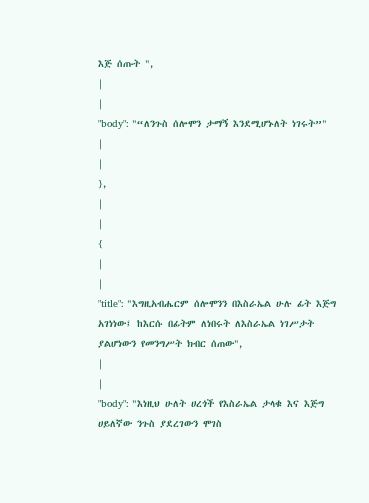እጅ ሰጡት ",
|
|
"body": "“ለንጉስ ሰሎሞን ታማኝ እንደሚሆኑለት ነገሩት”"
|
|
},
|
|
{
|
|
"title": "እግዚአብሔርም ሰሎሞንን በእስራኤል ሁሉ ፊት እጅግ አገነነው፤ ከእርሱ በፊትም ለነበሩት ለእስራኤል ነገሥታት ያልሆነውን የመንግሥት ክብር ሰጠው",
|
|
"body": "እነዚህ ሁለት ሀረጎች የእስራኤል ታላቁ እና እጅግ ሀይለኛው ንጉስ ያደረገውን ሞገስ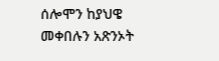ሰሎሞን ከያህዌ መቀበሉን አጽንኦት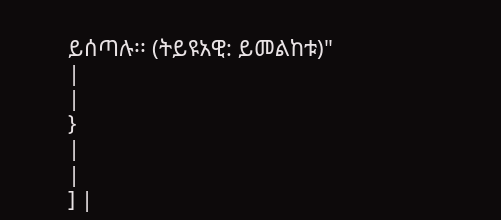ይሰጣሉ፡፡ (ትይዩአዊ: ይመልከቱ)"
|
|
}
|
|
] |